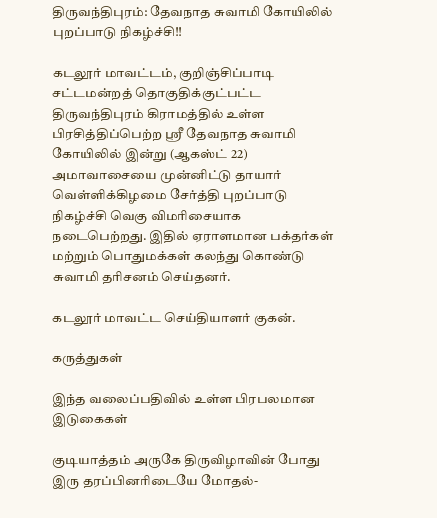திருவந்திபுரம்: தேவநாத சுவாமி கோயிலில் புறப்பாடு நிகழ்ச்சி!!

கடலூர் மாவட்டம், குறிஞ்சிப்பாடி சட்டமன்றத் தொகுதிக்குட்பட்ட திருவந்திபுரம் கிராமத்தில் உள்ள பிரசித்திப்பெற்ற ஸ்ரீ தேவநாத சுவாமி கோயிலில் இன்று (ஆகஸ்ட் 22) அமாவாசையை முன்னிட்டு தாயார் வெள்ளிக்கிழமை சேர்த்தி புறப்பாடு நிகழ்ச்சி வெகு விமரிசையாக நடைபெற்றது. இதில் ஏராளமான பக்தர்கள் மற்றும் பொதுமக்கள் கலந்து கொண்டு சுவாமி தரிசனம் செய்தனர்.

கடலூர் மாவட்ட செய்தியாளர் குகன்.

கருத்துகள்

இந்த வலைப்பதிவில் உள்ள பிரபலமான இடுகைகள்

குடியாத்தம் அருகே திருவிழாவின் போது இரு தரப்பினரிடையே மோதல்-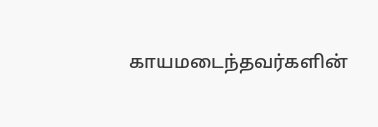காயமடைந்தவர்களின்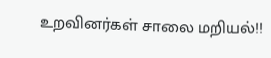உறவினர்கள் சாலை மறியல்!!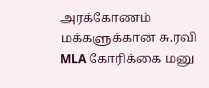அரக்கோணம் மக்களுக்கான சு.ரவி MLA கோரிக்கை மனு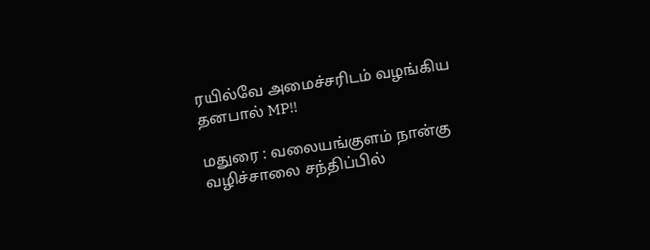ரயில்வே அமைச்சரிடம் வழங்கிய தனபால் MP!!

மதுரை : வலையங்குளம் நான்கு வழிச்சாலை சந்திப்பில்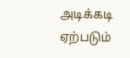அடிக்கடி ஏற்படும்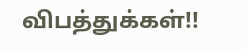விபத்துக்கள்!!